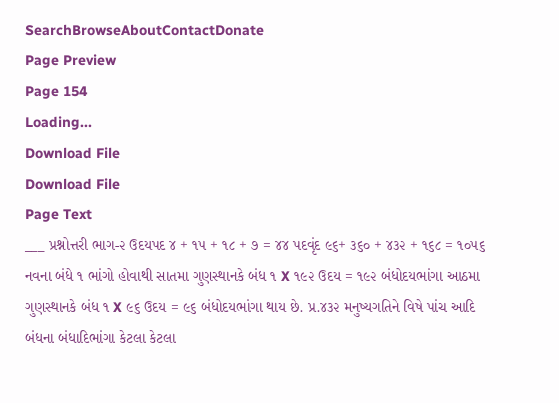SearchBrowseAboutContactDonate
Page Preview
Page 154
Loading...
Download File
Download File
Page Text
___ પ્રશ્નોત્તરી ભાગ-૨ ઉદયપદ ૪ + ૧૫ + ૧૮ + ૭ = ૪૪ પદવૃંદ ૯૬+ ૩૬૦ + ૪૩૨ + ૧૬૮ = ૧૦૫૬ નવના બંધે ૧ ભાંગો હોવાથી સાતમા ગુણસ્થાનકે બંધ ૧ X ૧૯૨ ઉદય = ૧૯૨ બંધોદયભાંગા આઠમા ગુણસ્થાનકે બંધ ૧ X ૯૬ ઉદય = ૯૬ બંધોદયભાંગા થાય છે. પ્ર.૪૩૨ મનુષ્યગતિને વિષે પાંચ આદિ બંધના બંધાદિભાંગા કેટલા કેટલા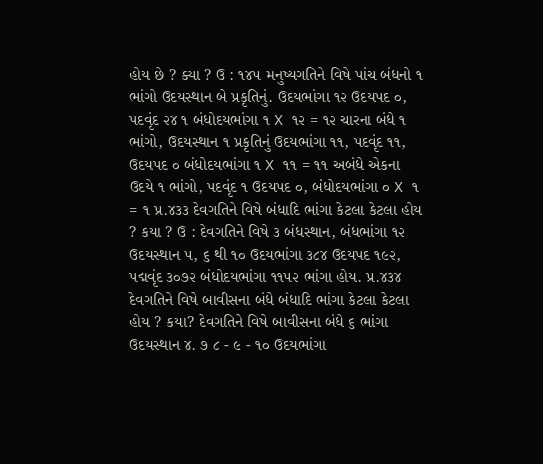હોય છે ? ક્યા ? ઉ : ૧૪૫ મનુષ્યગતિને વિષે પાંચ બંધનો ૧ ભાંગો ઉદયસ્થાન બે પ્રકૃતિનું. ઉદયભાંગા ૧૨ ઉદયપદ ૦, પદવૃંદ ૨૪ ૧ બંધોદયભાંગા ૧ X ૧૨ = ૧૨ ચારના બંધે ૧ ભાંગો, ઉદયસ્થાન ૧ પ્રકૃતિનું ઉદયભાંગા ૧૧, પદવૃંદ ૧૧, ઉદયપદ ૦ બંધોદયભાંગા ૧ X ૧૧ = ૧૧ અબંધે એકના ઉદયે ૧ ભાંગો, પદવૃંદ ૧ ઉદયપદ ૦, બંધોદયભાંગા ૦ X ૧ = ૧ પ્ર.૪૩૩ દેવગતિને વિષે બંધાદિ ભાંગા કેટલા કેટલા હોય ? કયા ? ઉ : દેવગતિને વિષે ૩ બંધસ્થાન, બંધભાંગા ૧૨ ઉદયસ્થાન ૫, ૬ થી ૧૦ ઉદયભાંગા ૩૮૪ ઉદયપદ ૧૯૨, પદ્મવૃંદ ૩૦૭૨ બંધોદયભાંગા ૧૧૫૨ ભાંગા હોય. પ્ર.૪૩૪ દેવગતિને વિષે બાવીસના બંધે બંધાદિ ભાંગા કેટલા કેટલા હોય ? કયા? દેવગતિને વિષે બાવીસના બંધે ૬ ભાંગા ઉદયસ્થાન ૪. ૭ ૮ - ૯ - ૧૦ ઉદયભાંગા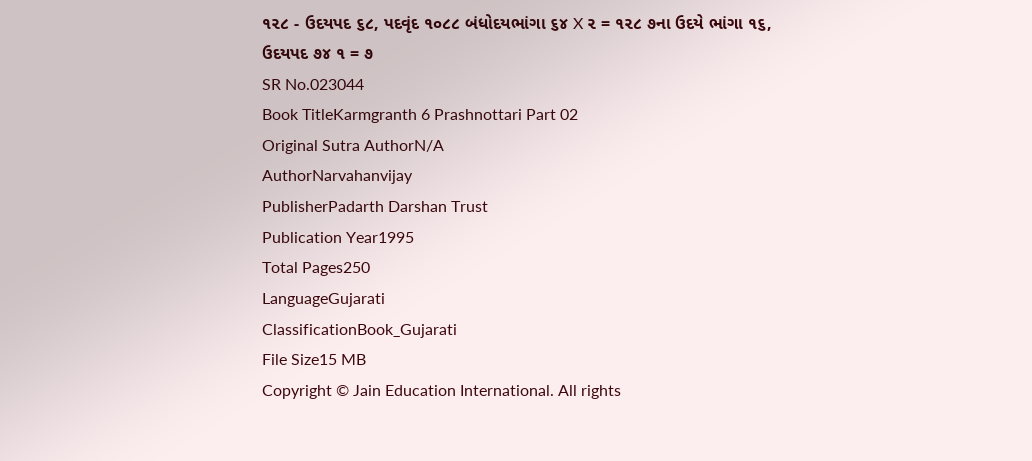૧૨૮ - ઉદયપદ ૬૮, પદવૃંદ ૧૦૮૮ બંધોદયભાંગા ૬૪ X ૨ = ૧૨૮ ૭ના ઉદયે ભાંગા ૧૬, ઉદયપદ ૭૪ ૧ = ૭
SR No.023044
Book TitleKarmgranth 6 Prashnottari Part 02
Original Sutra AuthorN/A
AuthorNarvahanvijay
PublisherPadarth Darshan Trust
Publication Year1995
Total Pages250
LanguageGujarati
ClassificationBook_Gujarati
File Size15 MB
Copyright © Jain Education International. All rights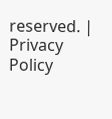reserved. | Privacy Policy